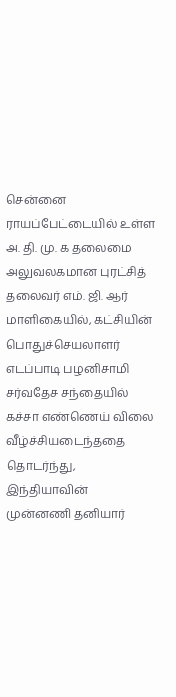சென்னை ராயப்பேட்டையில் உள்ள அ. தி. மு. க தலைமை அலுவலகமான புரட்சித் தலைவர் எம். ஜி. ஆர் மாளிகையில், கட்சியின் பொதுச்செயலாளர் எடப்பாடி பழனிசாமி
சர்வதேச சந்தையில் கச்சா எண்ணெய் விலை வீழ்ச்சியடைந்ததை தொடர்ந்து, இந்தியாவின் முன்னணி தனியார்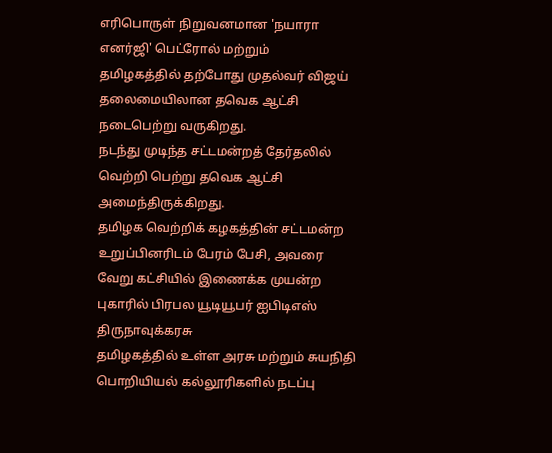எரிபொருள் நிறுவனமான 'நயாரா எனர்ஜி' பெட்ரோல் மற்றும்
தமிழகத்தில் தற்போது முதல்வர் விஜய் தலைமையிலான தவெக ஆட்சி நடைபெற்று வருகிறது.
நடந்து முடிந்த சட்டமன்றத் தேர்தலில் வெற்றி பெற்று தவெக ஆட்சி அமைந்திருக்கிறது.
தமிழக வெற்றிக் கழகத்தின் சட்டமன்ற உறுப்பினரிடம் பேரம் பேசி, அவரை வேறு கட்சியில் இணைக்க முயன்ற புகாரில் பிரபல யூடியூபர் ஐபிடிஎஸ் திருநாவுக்கரசு
தமிழகத்தில் உள்ள அரசு மற்றும் சுயநிதி பொறியியல் கல்லூரிகளில் நடப்பு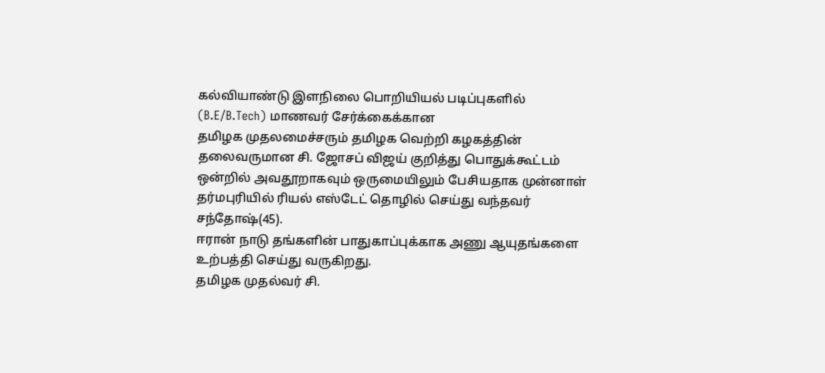கல்வியாண்டு இளநிலை பொறியியல் படிப்புகளில் (B.E/B.Tech) மாணவர் சேர்க்கைக்கான
தமிழக முதலமைச்சரும் தமிழக வெற்றி கழகத்தின் தலைவருமான சி. ஜோசப் விஜய் குறித்து பொதுக்கூட்டம் ஒன்றில் அவதூறாகவும் ஒருமையிலும் பேசியதாக முன்னாள்
தர்மபுரியில் ரியல் எஸ்டேட் தொழில் செய்து வந்தவர் சந்தோஷ்(45).
ஈரான் நாடு தங்களின் பாதுகாப்புக்காக அணு ஆயுதங்களை உற்பத்தி செய்து வருகிறது.
தமிழக முதல்வர் சி.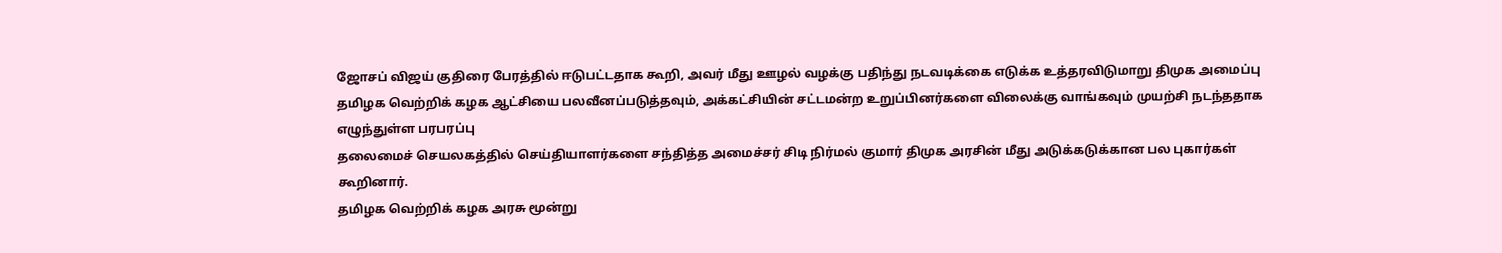ஜோசப் விஜய் குதிரை பேரத்தில் ஈடுபட்டதாக கூறி, அவர் மீது ஊழல் வழக்கு பதிந்து நடவடிக்கை எடுக்க உத்தரவிடுமாறு திமுக அமைப்பு
தமிழக வெற்றிக் கழக ஆட்சியை பலவீனப்படுத்தவும், அக்கட்சியின் சட்டமன்ற உறுப்பினர்களை விலைக்கு வாங்கவும் முயற்சி நடந்ததாக எழுந்துள்ள பரபரப்பு
தலைமைச் செயலகத்தில் செய்தியாளர்களை சந்தித்த அமைச்சர் சிடி நிர்மல் குமார் திமுக அரசின் மீது அடுக்கடுக்கான பல புகார்கள் கூறினார்.
தமிழக வெற்றிக் கழக அரசு மூன்று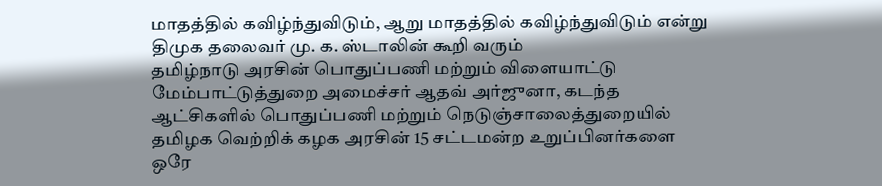மாதத்தில் கவிழ்ந்துவிடும், ஆறு மாதத்தில் கவிழ்ந்துவிடும் என்று திமுக தலைவர் மு. க. ஸ்டாலின் கூறி வரும்
தமிழ்நாடு அரசின் பொதுப்பணி மற்றும் விளையாட்டு மேம்பாட்டுத்துறை அமைச்சர் ஆதவ் அர்ஜுனா, கடந்த ஆட்சிகளில் பொதுப்பணி மற்றும் நெடுஞ்சாலைத்துறையில்
தமிழக வெற்றிக் கழக அரசின் 15 சட்டமன்ற உறுப்பினர்களை ஒரே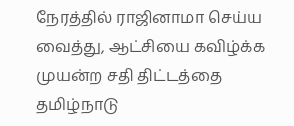நேரத்தில் ராஜினாமா செய்ய வைத்து, ஆட்சியை கவிழ்க்க முயன்ற சதி திட்டத்தை தமிழ்நாடு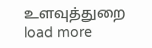உளவுத்துறை
load more